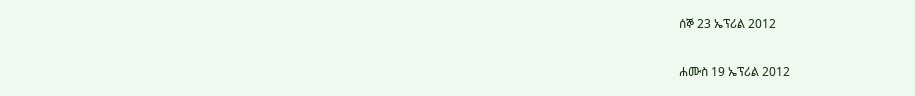ሰኞ 23 ኤፕሪል 2012

ሐሙስ 19 ኤፕሪል 2012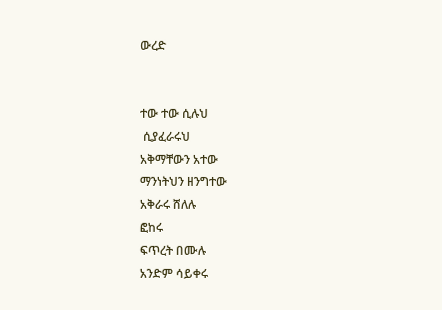ውረድ


ተው ተው ሲሉህ
 ሲያፈራሩህ
አቅማቸውን አተው
ማንነትህን ዘንግተው
አቅራሩ ሸለሉ
ፎከሩ
ፍጥረት በሙሉ
አንድም ሳይቀሩ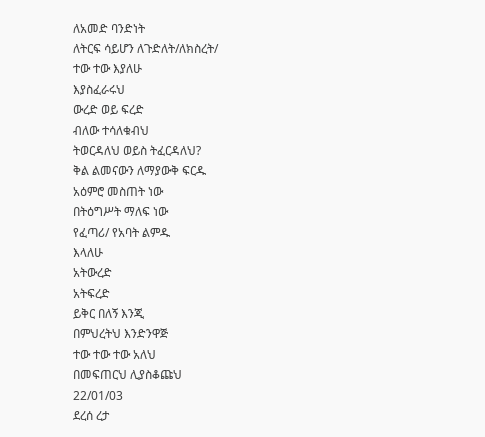ለአመድ ባንድነት
ለትርፍ ሳይሆን ለጉድለት/ለክስረት/
ተው ተው እያለሁ
እያስፈራሩህ
ውረድ ወይ ፍረድ
ብለው ተሳለቁብህ
ትወርዳለህ ወይስ ትፈርዳለህ?
ቅል ልመናውን ለማያውቅ ፍርዱ
አዕምሮ መስጠት ነው
በትዕግሥት ማለፍ ነው
የፈጣሪ/ የአባት ልምዱ
እላለሁ
አትውረድ
አትፍረድ
ይቅር በለኝ እንጂ
በምህረትህ እንድንዋጅ
ተው ተው ተው አለህ
በመፍጠርህ ሊያስቆጩህ
22/01/03
ደረሰ ረታ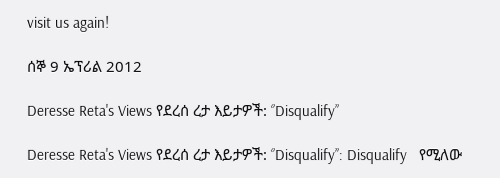visit us again!

ሰኞ 9 ኤፕሪል 2012

Deresse Reta's Views የደረሰ ረታ እይታዎች: ‘’Disqualify’’

Deresse Reta's Views የደረሰ ረታ እይታዎች: ‘’Disqualify’’: Disqualify   የሚለው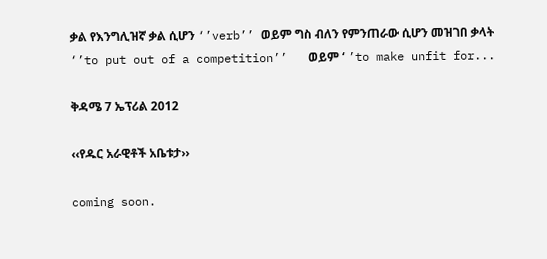ቃል የእንግሊዝኛ ቃል ሲሆን ‘’verb’’ ወይም ግስ ብለን የምንጠራው ሲሆን መዝገበ ቃላት ‘’to put out of a competition’’   ወይም ‘ ’to make unfit for...

ቅዳሜ 7 ኤፕሪል 2012

‹‹የዱር አራዊቶች አቤቱታ››

coming soon.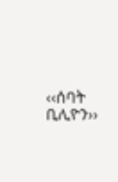‹‹ሰባት ቢሊዮን››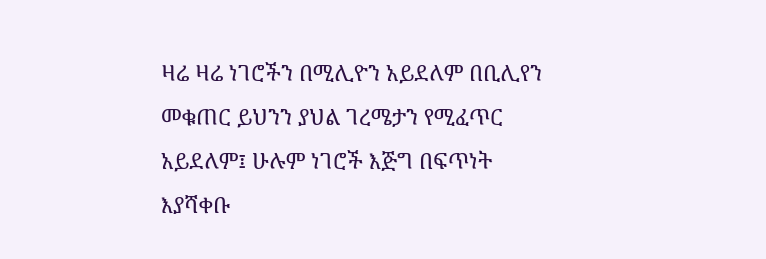ዛሬ ዛሬ ነገሮችን በሚሊዮን አይደለም በቢሊየን መቁጠር ይህንን ያህል ገረሜታን የሚፈጥር አይደለም፤ ሁሉም ነገሮች እጅግ በፍጥነት እያሻቀቡ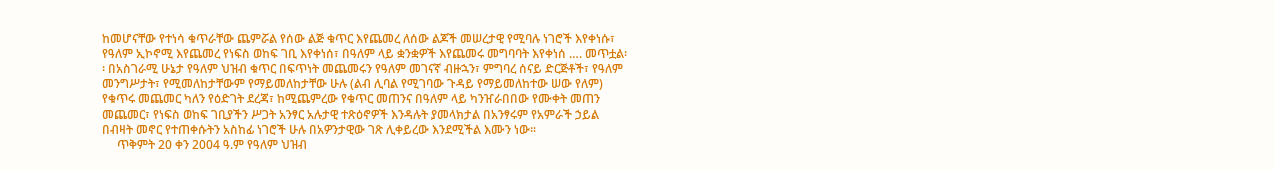ከመሆናቸው የተነሳ ቁጥራቸው ጨምሯል የሰው ልጅ ቁጥር እየጨመረ ለሰው ልጆች መሠረታዊ የሚባሉ ነገሮች እየቀነሱ፣ የዓለም ኢኮኖሚ እየጨመረ የነፍስ ወከፍ ገቢ እየቀነሰ፣ በዓለም ላይ ቋንቋዎች እየጨመሩ መግባባት እየቀነሰ …. መጥቷል፡፡ በአስገራሚ ሁኔታ የዓለም ህዝብ ቁጥር በፍጥነት መጨመሩን የዓለም መገናኛ ብዙኋን፣ ምግባረ ሰናይ ድርጅቶች፣ የዓለም መንግሥታት፣ የሚመለከታቸውም የማይመለከታቸው ሁሉ (ልብ ሊባል የሚገባው ጉዳይ የማይመለከተው ሠው የለም) የቁጥሩ መጨመር ካለን የዕድገት ደረጃ፣ ከሚጨምረው የቁጥር መጠንና በዓለም ላይ ካንዠራበበው የሙቀት መጠን መጨመር፣ የነፍስ ወከፍ ገቢያችን ሥጋት አንፃር አሉታዊ ተጽዕኖዎች እንዳሉት ያመላክታል በአንፃሩም የአምራች ኃይል በብዛት መኖር የተጠቀሱትን አስከፊ ነገሮች ሁሉ በአዎንታዊው ገጽ ሊቀይረው እንደሚችል እሙን ነው፡፡
     ጥቅምት 20 ቀን 2004 ዓ.ም የዓለም ህዝብ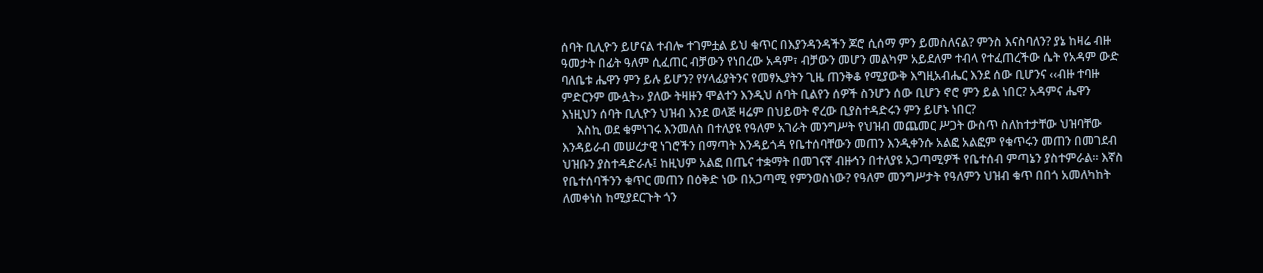ሰባት ቢሊዮን ይሆናል ተብሎ ተገምቷል ይህ ቁጥር በእያንዳንዳችን ጆሮ ሲሰማ ምን ይመስለናል? ምንስ እናስባለን? ያኔ ከዛሬ ብዙ ዓመታት በፊት ዓለም ሲፈጠር ብቻውን የነበረው አዳም፣ ብቻውን መሆን መልካም አይደለም ተብላ የተፈጠረችው ሴት የአዳም ውድ ባለቤቱ ሔዋን ምን ይሉ ይሆን? የሃላፊያትንና የመፃኢያትን ጊዜ ጠንቅቆ የሚያውቅ እግዚአብሔር እንደ ሰው ቢሆንና ‹‹ብዙ ተባዙ ምድርንም ሙሏት›› ያለው ትዛዙን ሞልተን እንዲህ ሰባት ቢልየን ሰዎች ስንሆን ሰው ቢሆን ኖሮ ምን ይል ነበር? አዳምና ሔዋን እነዚህን ሰባት ቢሊዮን ህዝብ እንደ ወላጅ ዛሬም በህይወት ኖረው ቢያስተዳድሩን ምን ይሆኑ ነበር?
     እስኪ ወደ ቁምነገሩ እንመለስ በተለያዩ የዓለም አገራት መንግሥት የህዝብ መጨመር ሥጋት ውስጥ ስለከተታቸው ህዝባቸው እንዳይራብ መሠረታዊ ነገሮችን በማጣት እንዳይጎዳ የቤተሰባቸውን መጠን እንዲቀንሱ አልፎ አልፎም የቁጥሩን መጠን በመገደብ ህዝቡን ያስተዳድራሉ፤ ከዚህም አልፎ በጤና ተቋማት በመገናኛ ብዙኅን በተለያዩ አጋጣሚዎች የቤተሰብ ምጣኔን ያስተምራል፡፡ እኛስ የቤተሰባችንን ቁጥር መጠን በዕቅድ ነው በአጋጣሚ የምንወስነው? የዓለም መንግሥታት የዓለምን ህዝብ ቁጥ በበጎ አመለካከት ለመቀነስ ከሚያደርጉት ጎን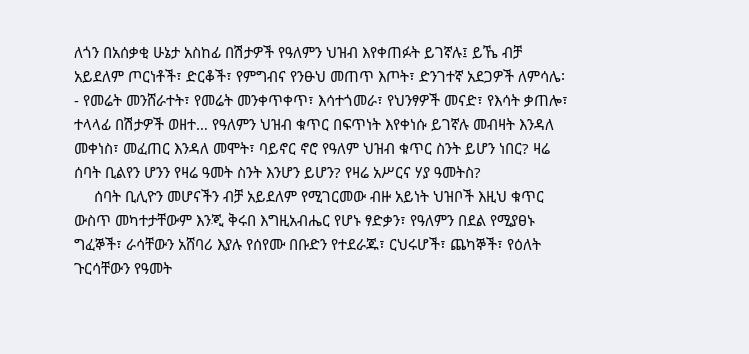ለጎን በአሰቃቂ ሁኔታ አስከፊ በሽታዎች የዓለምን ህዝብ እየቀጠፉት ይገኛሉ፤ ይኼ ብቻ አይደለም ጦርነቶች፣ ድርቆች፣ የምግብና የንፁህ መጠጥ እጦት፣ ድንገተኛ አደጋዎች ለምሳሌ፡- የመሬት መንሸራተት፣ የመሬት መንቀጥቀጥ፣ እሳተጎመራ፣ የህንፃዎች መናድ፣ የእሳት ቃጠሎ፣ ተላላፊ በሽታዎች ወዘተ… የዓለምን ህዝብ ቁጥር በፍጥነት እየቀነሱ ይገኛሉ መብዛት እንዳለ መቀነስ፣ መፈጠር እንዳለ መሞት፣ ባይኖር ኖሮ የዓለም ህዝብ ቁጥር ስንት ይሆን ነበር? ዛሬ ሰባት ቢልየን ሆንን የዛሬ ዓመት ስንት እንሆን ይሆን? የዛሬ አሥርና ሃያ ዓመትስ?
     ሰባት ቢሊዮን መሆናችን ብቻ አይደለም የሚገርመው ብዙ አይነት ህዝቦች እዚህ ቁጥር ውስጥ መካተታቸውም እንጂ ቅሩበ እግዚአብሔር የሆኑ ፃድቃን፣ የዓለምን በደል የሚያፀኑ ግፈኞች፣ ራሳቸውን አሸባሪ እያሉ የሰየሙ በቡድን የተደራጁ፣ ርህሩሆች፣ ጨካኞች፣ የዕለት ጉርሳቸውን የዓመት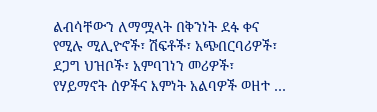ልብሳቸውን ለማሟላት በቅንነት ደፋ ቀና የሚሉ ሚሊዮኖች፣ ሽፍቶች፣ አጭበርባሪዎች፣ ደጋግ ህዝቦች፣ አምባገነን መሪዎች፣ የሃይማኖት ሰዎችና እምነት አልባዎች ወዘተ …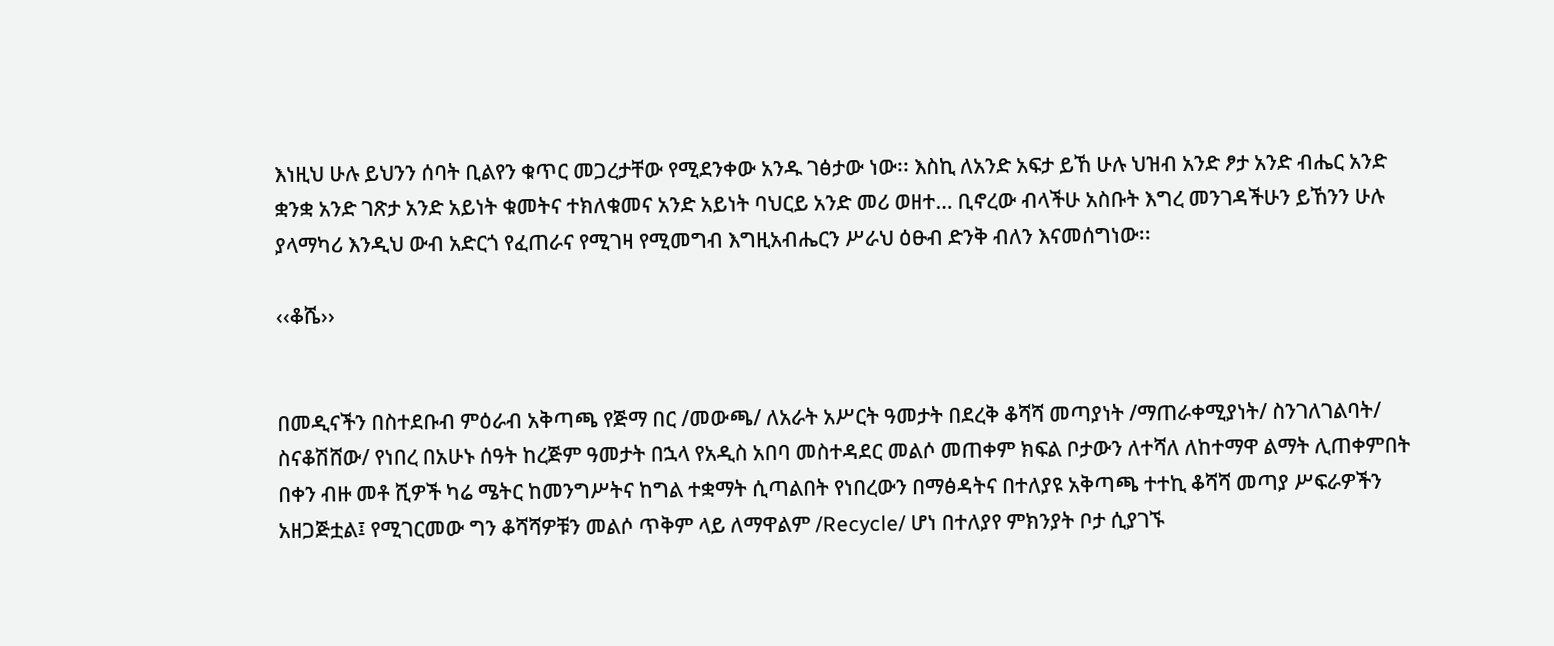እነዚህ ሁሉ ይህንን ሰባት ቢልየን ቁጥር መጋረታቸው የሚደንቀው አንዱ ገፅታው ነው፡፡ እስኪ ለአንድ አፍታ ይኸ ሁሉ ህዝብ አንድ ፆታ አንድ ብሔር አንድ ቋንቋ አንድ ገጽታ አንድ አይነት ቁመትና ተክለቁመና አንድ አይነት ባህርይ አንድ መሪ ወዘተ… ቢኖረው ብላችሁ አስቡት እግረ መንገዳችሁን ይኸንን ሁሉ ያላማካሪ እንዲህ ውብ አድርጎ የፈጠራና የሚገዛ የሚመግብ እግዚአብሔርን ሥራህ ዕፁብ ድንቅ ብለን እናመሰግነው፡፡

‹‹ቆሼ››


በመዲናችን በስተደቡብ ምዕራብ አቅጣጫ የጅማ በር /መውጫ/ ለአራት አሥርት ዓመታት በደረቅ ቆሻሻ መጣያነት /ማጠራቀሚያነት/ ስንገለገልባት/ ስናቆሽሸው/ የነበረ በአሁኑ ሰዓት ከረጅም ዓመታት በኋላ የአዲስ አበባ መስተዳደር መልሶ መጠቀም ክፍል ቦታውን ለተሻለ ለከተማዋ ልማት ሊጠቀምበት በቀን ብዙ መቶ ሺዎች ካሬ ሜትር ከመንግሥትና ከግል ተቋማት ሲጣልበት የነበረውን በማፅዳትና በተለያዩ አቅጣጫ ተተኪ ቆሻሻ መጣያ ሥፍራዎችን አዘጋጅቷል፤ የሚገርመው ግን ቆሻሻዎቹን መልሶ ጥቅም ላይ ለማዋልም /Recycle/ ሆነ በተለያየ ምክንያት ቦታ ሲያገኙ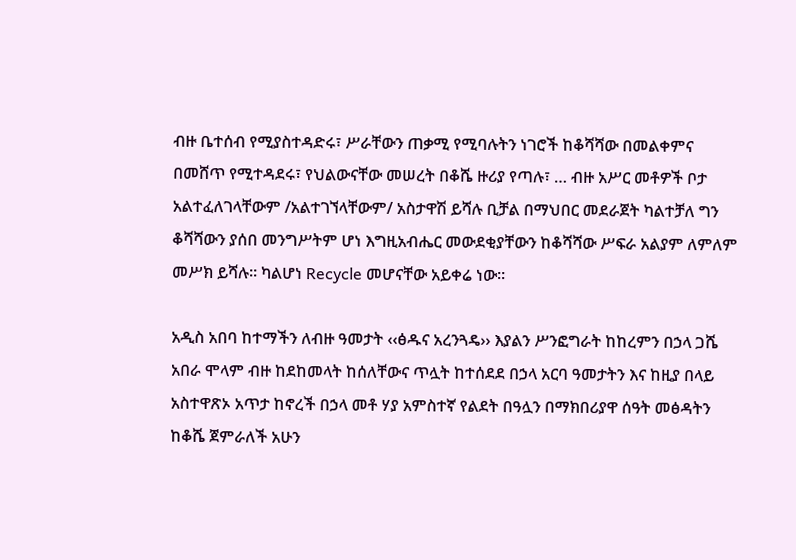ብዙ ቤተሰብ የሚያስተዳድሩ፣ ሥራቸውን ጠቃሚ የሚባሉትን ነገሮች ከቆሻሻው በመልቀምና በመሸጥ የሚተዳደሩ፣ የህልውናቸው መሠረት በቆሼ ዙሪያ የጣሉ፣ … ብዙ አሥር መቶዎች ቦታ አልተፈለገላቸውም /አልተገኘላቸውም/ አስታዋሽ ይሻሉ ቢቻል በማህበር መደራጀት ካልተቻለ ግን ቆሻሻውን ያሰበ መንግሥትም ሆነ እግዚአብሔር መውደቂያቸውን ከቆሻሻው ሥፍራ አልያም ለምለም መሥክ ይሻሉ፡፡ ካልሆነ Recycle መሆናቸው አይቀሬ ነው፡፡

አዲስ አበባ ከተማችን ለብዙ ዓመታት ‹‹ፅዱና አረንጓዴ›› እያልን ሥንፎግራት ከከረምን በኃላ ጋሼ አበራ ሞላም ብዙ ከደከመላት ከሰለቸውና ጥሏት ከተሰደደ በኃላ አርባ ዓመታትን እና ከዚያ በላይ አስተዋጽኦ አጥታ ከኖረች በኃላ መቶ ሃያ አምስተኛ የልደት በዓሏን በማክበሪያዋ ሰዓት መፅዳትን ከቆሼ ጀምራለች አሁን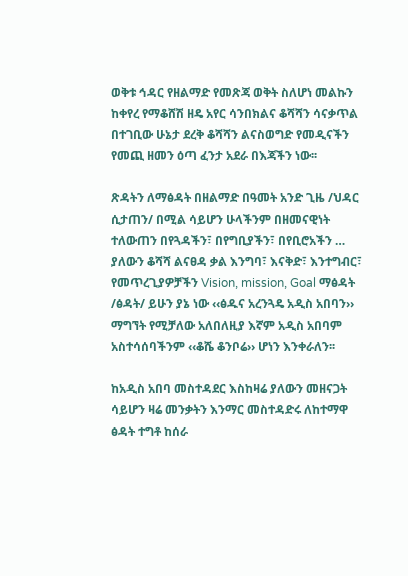ወቅቱ ኅዳር የዘልማድ የመጽጃ ወቅት ስለሆነ መልኩን ከቀየረ የማቆሸሽ ዘዴ አየር ሳንበክልና ቆሻሻን ሳናቃጥል በተገቢው ሁኔታ ደረቅ ቆሻሻን ልናስወግድ የመዲናችን የመጪ ዘመን ዕጣ ፈንታ አደራ በእጃችን ነው፡፡

ጽዳትን ለማፅዳት በዘልማድ በዓመት አንድ ጊዜ /ህዳር ሲታጠን/ በሚል ሳይሆን ሁላችንም በዘመናዊነት ተለውጠን በየጓዳችን፣ በየግቢያችን፣ በየቢሮአችን … ያለውን ቆሻሻ ልናፀዳ ቃል እንግባ፣ እናቅድ፣ እንተግብር፣ የመጥረጊያዎቻችን Vision, mission, Goal ማፅዳት /ፅዳት/ ይሁን ያኔ ነው ‹‹ፅዱና አረንጓዴ አዲስ አበባን›› ማግኘት የሚቻለው አለበለዚያ እኛም አዲስ አበባም አስተሳሰባችንም ‹‹ቆሼ ቆንቦሬ›› ሆነን እንቀራለን፡፡

ከአዲስ አበባ መስተዳደር እስከዛሬ ያለውን መዘናጋት ሳይሆን ዛሬ መንቃትን እንማር መስተዳድሩ ለከተማዋ ፅዳት ተግቶ ከሰራ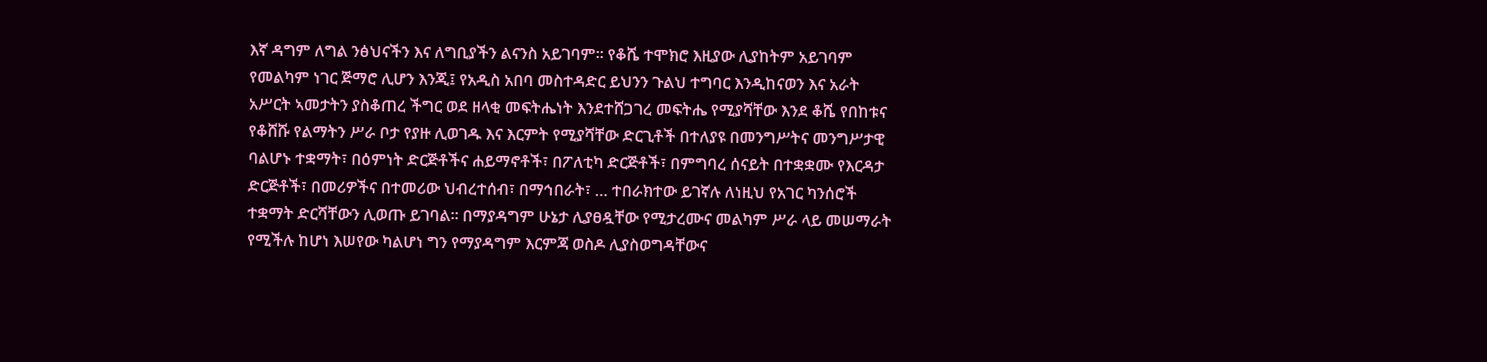እኛ ዳግም ለግል ንፅህናችን እና ለግቢያችን ልናንስ አይገባም፡፡ የቆሼ ተሞክሮ እዚያው ሊያከትም አይገባም የመልካም ነገር ጅማሮ ሊሆን እንጂ፤ የአዲስ አበባ መስተዳድር ይህንን ጉልህ ተግባር እንዲከናወን እና አራት አሥርት ኣመታትን ያስቆጠረ ችግር ወደ ዘላቂ መፍትሔነት እንደተሸጋገረ መፍትሔ የሚያሻቸው እንደ ቆሼ የበከቱና የቆሸሹ የልማትን ሥራ ቦታ የያዙ ሊወገዱ እና እርምት የሚያሻቸው ድርጊቶች በተለያዩ በመንግሥትና መንግሥታዊ ባልሆኑ ተቋማት፣ በዕምነት ድርጅቶችና ሐይማኖቶች፣ በፖለቲካ ድርጅቶች፣ በምግባረ ሰናይት በተቋቋሙ የእርዳታ ድርጅቶች፣ በመሪዎችና በተመሪው ህብረተሰብ፣ በማኅበራት፣ … ተበራክተው ይገኛሉ ለነዚህ የአገር ካንሰሮች ተቋማት ድርሻቸውን ሊወጡ ይገባል፡፡ በማያዳግም ሁኔታ ሊያፀዷቸው የሚታረሙና መልካም ሥራ ላይ መሠማራት የሚችሉ ከሆነ እሠየው ካልሆነ ግን የማያዳግም እርምጃ ወስዶ ሊያስወግዳቸውና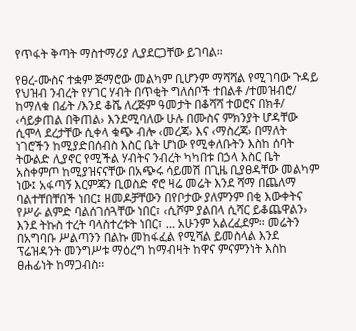የጥፋት ቅጣት ማስተማሪያ ሊያደርጋቸው ይገባል፡፡

የፀረ-ሙስና ተቋም ጅማሮው መልካም ቢሆንም ማሻሻል የሚገባው ጉዳይ የህዝብ ንብረት የሃገር ሃብት በጥቂት ግለሰቦች ተበልቶ /ተመዝብሮ/ ከማለቁ በፊት /እንደ ቆሼ ለረጅም ዓመታት በቆሻሻ ተወሮና በክቶ/ ‹ሳይቃጠል በቅጠል› እንደሚባለው ሁሉ በሙስና ምክንያት ሆዳቸው ሲሞላ ደረታቸው ሲቀላ ቁጭ ብሎ ‹መረጃ› እና ‹ማስረጃ› በማለት ነገሮችን ከሚያድበሰብስ እስር ቤት ሆነው የሚቀለቡትን እስከ ሰባት ትውልድ ሊያኖር የሚችል ሃብትና ንብረት ካካበቱ በኃላ እስር ቤት አስቀምጦ ከሚያዝናናቸው በአጭሩ ሳይመሽ በጊዜ ቢያፀዳቸው መልካም ነው፤ አፋጣኝ እርምጃን ቢወስድ ኖሮ ዛሬ መሬት እንደ ሻማ በጨለማ ባልተቸበቸበች ነበር፤ ዘመዶቻቸውን በየቦታው ያለምንም በቂ እውቀትና የሥራ ልምድ ባልሰገሰጓቸው ነበር፣ ‹ሲሾም ያልበላ ሲሻር ይቆጨዋልን› እንደ ትኩስ ተረት ባላስተረቱት ነበር፣ … አሁንም አልረፈደም፡፡ መሬትን በአግባቡ ሥልጣንን በልኩ መከፋፈል የሚሻል ይመስላል እንደ ፕሬዝዳንት መንግሥቱ ማዕረግ ከማብዛት ከዋና ምናምንነት እስከ ፀሐፊነት ከማጋብስ፡፡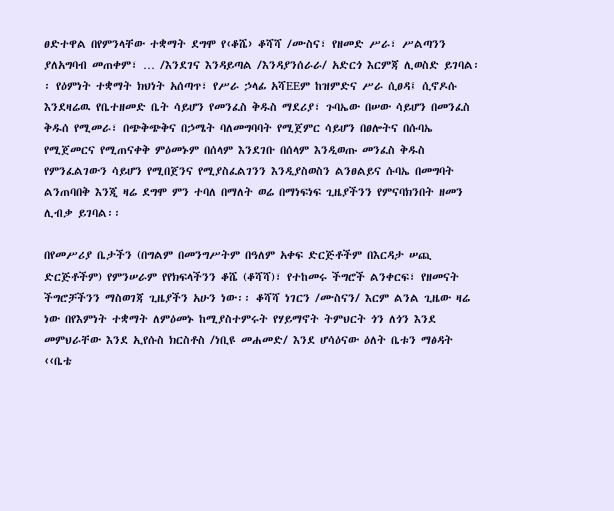ፀድተዋል በየምንላቸው ተቋማት ደግሞ የ‹ቆሼ› ቆሻሻ /ሙስና፣ የዘመድ ሥራ፣ ሥልጣንን ያለአግባብ መጠቀም፣ … /እንደገና እንዳይጣል /እንዳያንሰራራ/ አድርጎ እርምጃ ሊወስድ ይገባል፡፡ የዕምነት ተቋማት ክህነት አሰጣጥ፣ የሥራ ኃላፊ አሻEEም ከዝምድና ሥራ ሲፀዳ፤ ሲኖዶሱ እንደዛሬዉ የቤተዘመድ ቤት ሳይሆን የመንፈስ ቅዱስ ማደሪያ፣ ጉባኤው በሠው ሳይሆን በመንፈስ ቅዱሰ የሚመራ፣ በጭቅጭቅና በኃሜት ባለመግባባት የሚጀምር ሳይሆን በፀሎትና በሱባኤ የሚጀመርና የሚጠናቀቅ ምዕመኑም በሰላም እንደገቡ በሰላም እንዲወጡ መንፈስ ቅዱስ የምንፈልገውን ሳይሆን የሚበጀንና የሚያስፈልገንን እንዲያስወስን ልንፀልይና ሱባኤ በመግባት ልንጠባበቅ እንጂ ዛሬ ደግሞ ምን ተባለ በማለት ወሬ በማነፍነፍ ጊዜያችንን የምናባክንበት ዘመን ሊብቃ ይገባል፡፡

በየመሥሪያ ቤታችን (በግልም በመንግሥትም በዓለም አቀፍ ድርጅቶችም በእርዳታ ሠጪ ድርጅቶችም) የምንሠራም የየክፍላችንን ቆሼ (ቆሻሻ)፣ የተከመሩ ችግሮች ልንቀርፍ፣ የዘመናት ችግሮቻችንን ማስወገጃ ጊዜያችን አሁን ነው፡፡ ቆሻሻ ነገርን /ሙስናን/ እርም ልንል ጊዜው ዛሬ ነው በየእምነት ተቋማት ለምዕመኑ ከሚያስተምሩት የሃይማኖት ትምህርት ጎን ለጎን እንደ መምህራቸው እንደ ኢየሱስ ክርስቶስ /ነቢዩ መሐመድ/ እንደ ሆሳዕናው ዕለት ቤቱን ማፅዳት ‹‹ቤቴ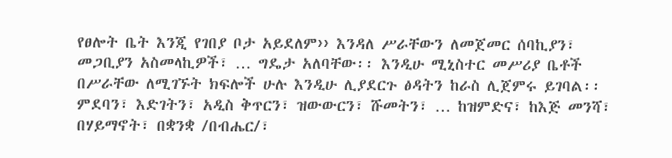የፀሎት ቤት እንጂ የገበያ ቦታ አይደለም›› እንዳለ ሥራቸውን ለመጀመር ሰባኪያን፣ መጋቢያን አስመላኪዎች፣ … ግዴታ አለባቸው፡፡ እንዲሁ ሚኒስተር መሥሪያ ቤቶች በሥራቸው ለሚገኙት ክፍሎች ሁሉ እንዲሁ ሊያደርጉ ፅዳትን ከራስ ሊጀምሩ ይገባል፡፡ ምደባን፣ እድገትን፣ አዲስ ቅጥርን፣ ዝውውርን፣ ሹመትን፣ … ከዝምድና፣ ከእጅ መንሻ፣ በሃይማኖት፣ በቋንቋ /በብሔር/፣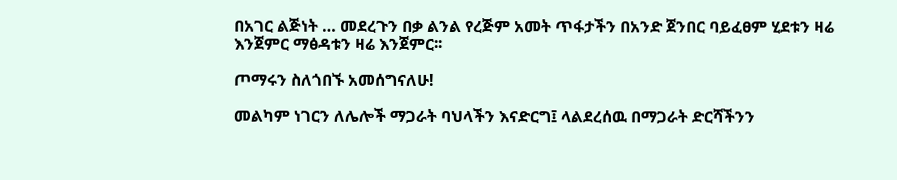በአገር ልጅነት … መደረጉን በቃ ልንል የረጅም አመት ጥፋታችን በአንድ ጀንበር ባይፈፀም ሂደቱን ዛሬ እንጀምር ማፅዳቱን ዛሬ እንጀምር፡፡

ጦማሩን ስለጎበኙ አመሰግናለሁ!

መልካም ነገርን ለሌሎች ማጋራት ባህላችን እናድርግ፤ ላልደረሰዉ በማጋራት ድርሻችንን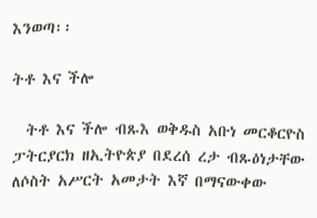እንወጣ፡፡

ትቶ እና ችሎ

  ትቶ እና ችሎ ብጹእ ወቅዱስ አቡነ መርቆርዮስ ፓትርያርክ ዘኢትዮጵያ በደረሰ ረታ ብጹዕነታቸው ለሶስት አሥርት አመታት እኛ በማናውቀው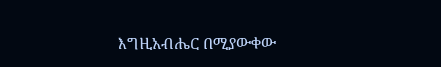እግዚአብሔር በሚያውቀው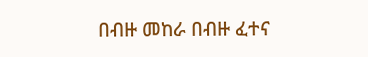በብዙ መከራ በብዙ ፈተና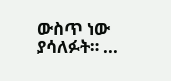ውስጥ ነው ያሳለፉት። ...